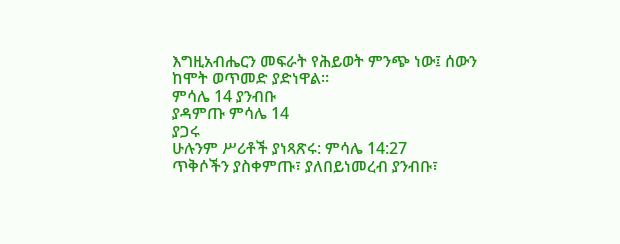እግዚአብሔርን መፍራት የሕይወት ምንጭ ነው፤ ሰውን ከሞት ወጥመድ ያድነዋል።
ምሳሌ 14 ያንብቡ
ያዳምጡ ምሳሌ 14
ያጋሩ
ሁሉንም ሥሪቶች ያነጻጽሩ: ምሳሌ 14:27
ጥቅሶችን ያስቀምጡ፣ ያለበይነመረብ ያንብቡ፣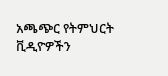አጫጭር የትምህርት ቪዲዮዎችን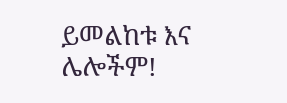ይመልከቱ እና ሌሎችም!